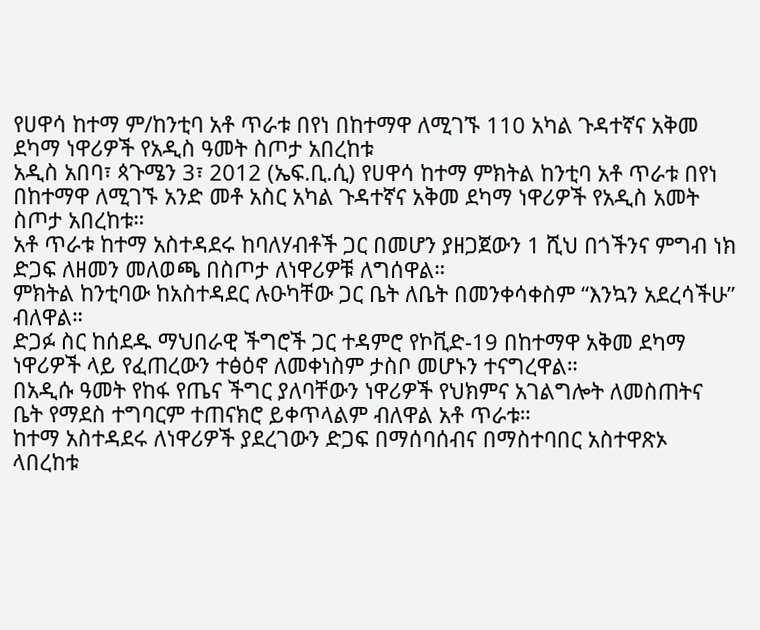የሀዋሳ ከተማ ም/ከንቲባ አቶ ጥራቱ በየነ በከተማዋ ለሚገኙ 110 አካል ጉዳተኛና አቅመ ደካማ ነዋሪዎች የአዲስ ዓመት ስጦታ አበረከቱ
አዲስ አበባ፣ ጳጉሜን 3፣ 2012 (ኤፍ.ቢ.ሲ) የሀዋሳ ከተማ ምክትል ከንቲባ አቶ ጥራቱ በየነ በከተማዋ ለሚገኙ አንድ መቶ አስር አካል ጉዳተኛና አቅመ ደካማ ነዋሪዎች የአዲስ አመት ስጦታ አበረከቱ።
አቶ ጥራቱ ከተማ አስተዳደሩ ከባለሃብቶች ጋር በመሆን ያዘጋጀውን 1 ሺህ በጎችንና ምግብ ነክ ድጋፍ ለዘመን መለወጫ በስጦታ ለነዋሪዎቹ ለግሰዋል።
ምክትል ከንቲባው ከአስተዳደር ሉዑካቸው ጋር ቤት ለቤት በመንቀሳቀስም “እንኳን አደረሳችሁ” ብለዋል።
ድጋፉ ስር ከሰደዱ ማህበራዊ ችግሮች ጋር ተዳምሮ የኮቪድ-19 በከተማዋ አቅመ ደካማ ነዋሪዎች ላይ የፈጠረውን ተፅዕኖ ለመቀነስም ታስቦ መሆኑን ተናግረዋል።
በአዲሱ ዓመት የከፋ የጤና ችግር ያለባቸውን ነዋሪዎች የህክምና አገልግሎት ለመስጠትና ቤት የማደስ ተግባርም ተጠናክሮ ይቀጥላልም ብለዋል አቶ ጥራቱ።
ከተማ አስተዳደሩ ለነዋሪዎች ያደረገውን ድጋፍ በማሰባሰብና በማስተባበር አስተዋጽኦ ላበረከቱ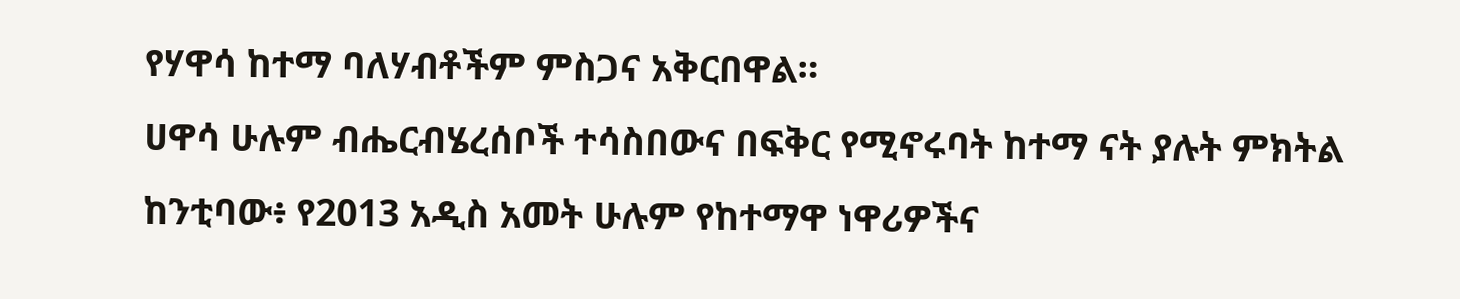የሃዋሳ ከተማ ባለሃብቶችም ምስጋና አቅርበዋል።
ሀዋሳ ሁሉም ብሔርብሄረሰቦች ተሳስበውና በፍቅር የሚኖሩባት ከተማ ናት ያሉት ምክትል ከንቲባው፥ የ2013 አዲስ አመት ሁሉም የከተማዋ ነዋሪዎችና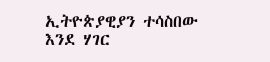ኢትዮጵያዊያን ተሳስበው እንደ ሃገር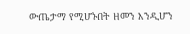ውጤታማ የሚሆኑበት ዘመን እንዲሆን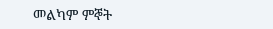መልካም ምኞት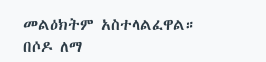መልዕክትም አስተላልፈዋል።
በሶዶ ለማ